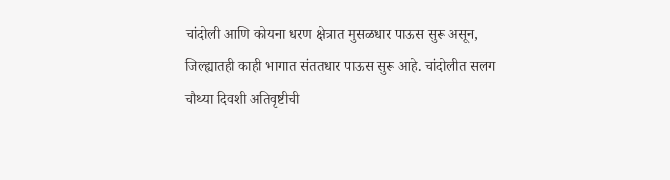चांदोली आणि कोयना धरण क्षेत्रात मुसळधार पाऊस सुरू असून, जिल्ह्यातही काही भागात संततधार पाऊस सुरू आहे. चांदोलीत सलग चौथ्या दिवशी अतिवृष्टीची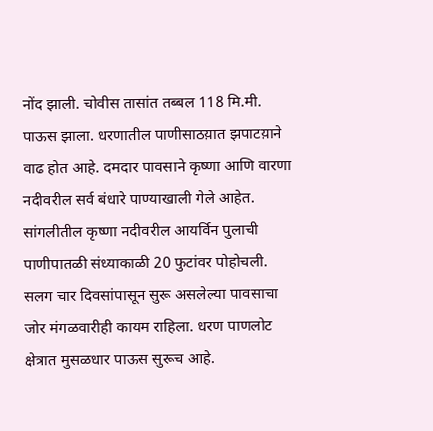नोंद झाली. चोवीस तासांत तब्बल 118 मि.मी. पाऊस झाला. धरणातील पाणीसाठय़ात झपाटय़ाने वाढ होत आहे. दमदार पावसाने कृष्णा आणि वारणा नदीवरील सर्व बंधारे पाण्याखाली गेले आहेत. सांगलीतील कृष्णा नदीवरील आयर्विन पुलाची पाणीपातळी संध्याकाळी 20 फुटांवर पोहोचली.
सलग चार दिवसांपासून सुरू असलेल्या पावसाचा जोर मंगळवारीही कायम राहिला. धरण पाणलोट क्षेत्रात मुसळधार पाऊस सुरूच आहे.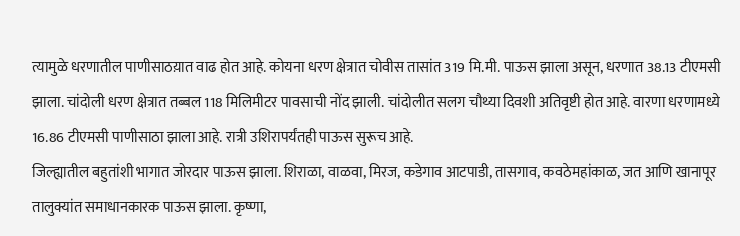त्यामुळे धरणातील पाणीसाठय़ात वाढ होत आहे. कोयना धरण क्षेत्रात चोवीस तासांत 319 मि.मी. पाऊस झाला असून, धरणात 38.13 टीएमसी झाला. चांदोली धरण क्षेत्रात तब्बल 118 मिलिमीटर पावसाची नोंद झाली. चांदोलीत सलग चौथ्या दिवशी अतिवृष्टी होत आहे. वारणा धरणामध्ये 16.86 टीएमसी पाणीसाठा झाला आहे. रात्री उशिरापर्यंतही पाऊस सुरूच आहे.
जिल्ह्यातील बहुतांशी भागात जोरदार पाऊस झाला. शिराळा, वाळवा, मिरज, कडेगाव आटपाडी, तासगाव, कवठेमहांकाळ, जत आणि खानापूर तालुक्यांत समाधानकारक पाऊस झाला. कृष्णा,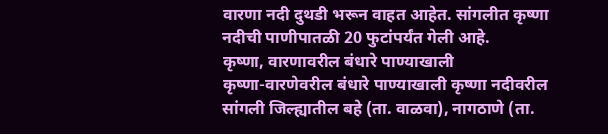वारणा नदी दुथडी भरून वाहत आहेत. सांगलीत कृष्णा नदीची पाणीपातळी 20 फुटांपर्यंत गेली आहे.
कृष्णा, वारणावरील बंधारे पाण्याखाली
कृष्णा-वारणेवरील बंधारे पाण्याखाली कृष्णा नदीवरील सांगली जिल्ह्यातील बहे (ता. वाळवा), नागठाणे (ता.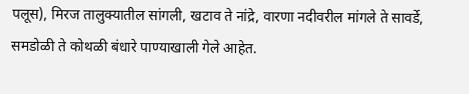पलूस), मिरज तालुक्यातील सांगली, खटाव ते नांद्रे, वारणा नदीवरील मांगले ते सावर्डे, समडोळी ते कोथळी बंधारे पाण्याखाली गेले आहेत.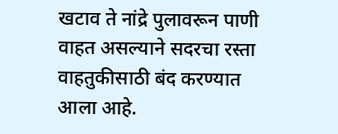खटाव ते नांद्रे पुलावरून पाणी वाहत असल्याने सदरचा रस्ता वाहतुकीसाठी बंद करण्यात आला आहे.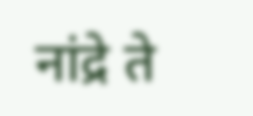नांद्रे ते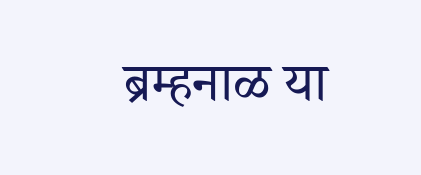ब्रम्हनाळ या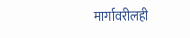मार्गावरीलही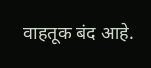वाहतूक बंद आहे.